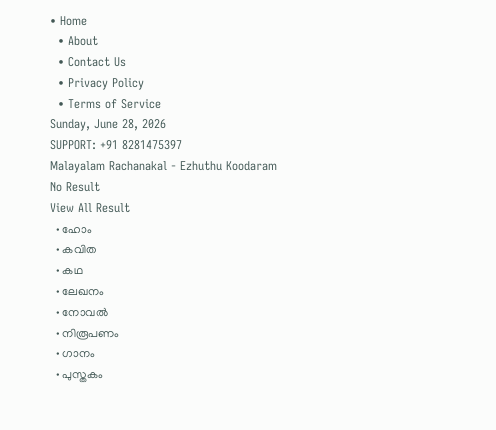• Home
  • About
  • Contact Us
  • Privacy Policy
  • Terms of Service
Sunday, June 28, 2026
SUPPORT: +91 8281475397
Malayalam Rachanakal - Ezhuthu Koodaram
No Result
View All Result
  • ഹോം
  • കവിത
  • കഥ
  • ലേഖനം
  • നോവൽ
  • നിരൂപണം
  • ഗാനം
  • പുസ്തകം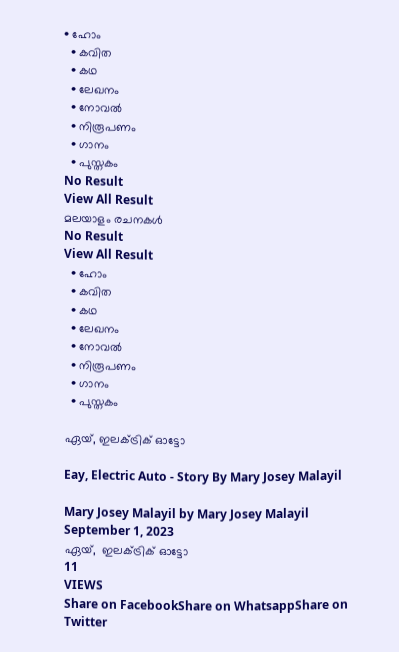• ഹോം
  • കവിത
  • കഥ
  • ലേഖനം
  • നോവൽ
  • നിരൂപണം
  • ഗാനം
  • പുസ്തകം
No Result
View All Result
മലയാളം രചനകൾ
No Result
View All Result
  • ഹോം
  • കവിത
  • കഥ
  • ലേഖനം
  • നോവൽ
  • നിരൂപണം
  • ഗാനം
  • പുസ്തകം

ഏയ്, ഇലക്ട്രിക് ഓട്ടോ

Eay, Electric Auto - Story By Mary Josey Malayil

Mary Josey Malayil by Mary Josey Malayil
September 1, 2023
ഏയ്,  ഇലക്ട്രിക് ഓട്ടോ
11
VIEWS
Share on FacebookShare on WhatsappShare on Twitter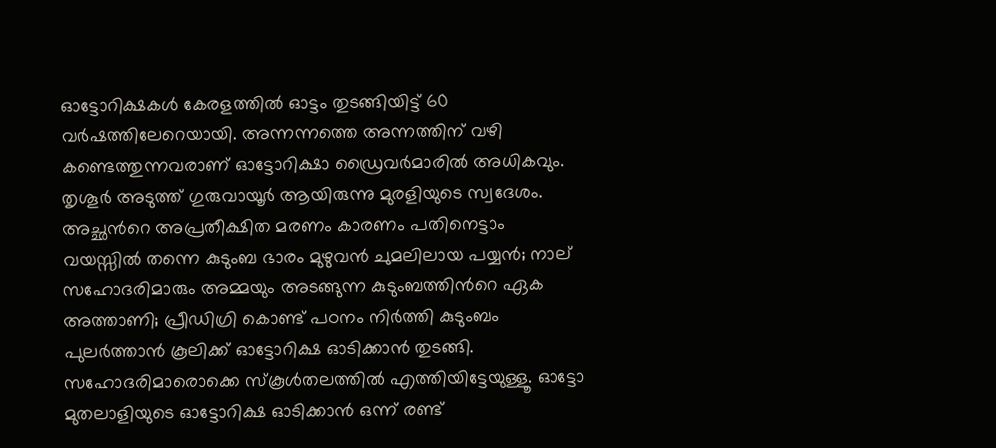ഓട്ടോറിക്ഷകൾ കേരളത്തിൽ ഓട്ടം തുടങ്ങിയിട്ട് 60 വർഷത്തിലേറെയായി. അന്നന്നത്തെ അന്നത്തിന് വഴി കണ്ടെത്തുന്നവരാണ് ഓട്ടോറിക്ഷാ ഡ്രൈവർമാരിൽ അധികവും. തൃശൂർ അടുത്ത് ഗുരുവായൂർ ആയിരുന്നു മുരളിയുടെ സ്വദേശം. അച്ഛൻറെ അപ്രതീക്ഷിത മരണം കാരണം പതിനെട്ടാം വയസ്സിൽ തന്നെ കുടുംബ ഭാരം മുഴുവൻ ചുമലിലായ പയ്യൻ; നാല് സഹോദരിമാരും അമ്മയും അടങ്ങുന്ന കുടുംബത്തിൻറെ ഏക അത്താണി; പ്രീഡിഗ്രി കൊണ്ട് പഠനം നിർത്തി കുടുംബം പുലർത്താൻ കൂലിക്ക് ഓട്ടോറിക്ഷ ഓടിക്കാൻ തുടങ്ങി. സഹോദരിമാരൊക്കെ സ്കൂൾതലത്തിൽ എത്തിയിട്ടേയുള്ളൂ. ഓട്ടോ മുതലാളിയുടെ ഓട്ടോറിക്ഷ ഓടിക്കാൻ ഒന്ന് രണ്ട്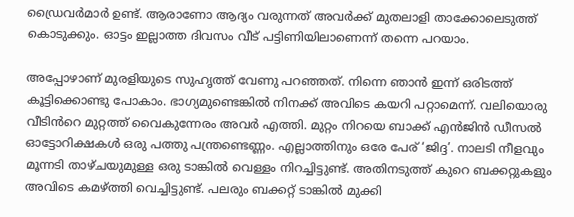ഡ്രൈവർമാർ ഉണ്ട്. ആരാണോ ആദ്യം വരുന്നത് അവർക്ക് മുതലാളി താക്കോലെടുത്ത് കൊടുക്കും. ഓട്ടം ഇല്ലാത്ത ദിവസം വീട് പട്ടിണിയിലാണെന്ന് തന്നെ പറയാം.

അപ്പോഴാണ് മുരളിയുടെ സുഹൃത്ത് വേണു പറഞ്ഞത്. നിന്നെ ഞാൻ ഇന്ന് ഒരിടത്ത് കൂട്ടിക്കൊണ്ടു പോകാം. ഭാഗ്യമുണ്ടെങ്കിൽ നിനക്ക് അവിടെ കയറി പറ്റാമെന്ന്. വലിയൊരു വീടിൻറെ മുറ്റത്ത് വൈകുന്നേരം അവർ എത്തി. മുറ്റം നിറയെ ബാക്ക് എൻജിൻ ഡീസൽ ഓട്ടോറിക്ഷകൾ ഒരു പത്തു പന്ത്രണ്ടെണ്ണം. എല്ലാത്തിനും ഒരേ പേര് ‘ജിദ്ദ’. നാലടി നീളവും മൂന്നടി താഴ്ചയുമുള്ള ഒരു ടാങ്കിൽ വെള്ളം നിറച്ചിട്ടുണ്ട്. അതിനടുത്ത് കുറെ ബക്കറ്റുകളും അവിടെ കമഴ്ത്തി വെച്ചിട്ടുണ്ട്. പലരും ബക്കറ്റ് ടാങ്കിൽ മുക്കി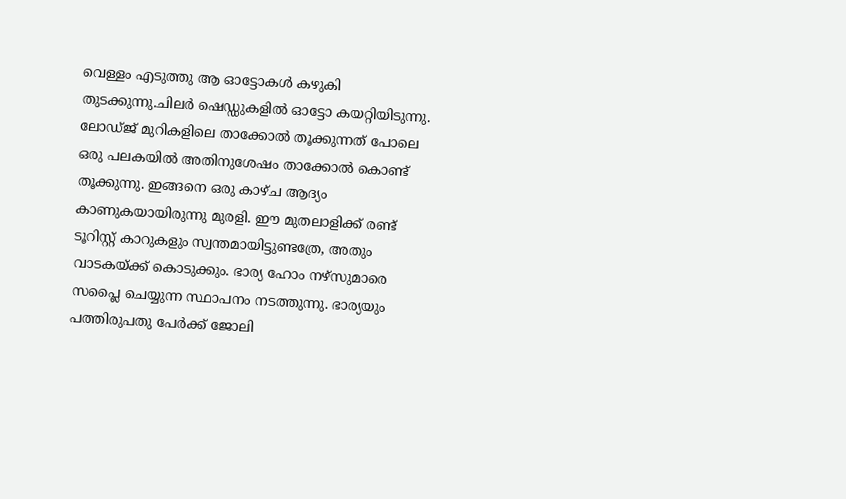വെള്ളം എടുത്തു ആ ഓട്ടോകൾ കഴുകി തുടക്കുന്നു.ചിലർ ഷെഡ്ഡുകളിൽ ഓട്ടോ കയറ്റിയിടുന്നു. ലോഡ്ജ് മുറികളിലെ താക്കോൽ തൂക്കുന്നത് പോലെ ഒരു പലകയിൽ അതിനുശേഷം താക്കോൽ കൊണ്ട് തൂക്കുന്നു. ഇങ്ങനെ ഒരു കാഴ്ച ആദ്യം കാണുകയായിരുന്നു മുരളി. ഈ മുതലാളിക്ക് രണ്ട് ടൂറിസ്റ്റ് കാറുകളും സ്വന്തമായിട്ടുണ്ടത്രേ, അതും വാടകയ്ക്ക് കൊടുക്കും. ഭാര്യ ഹോം നഴ്സുമാരെ സപ്ലൈ ചെയ്യുന്ന സ്ഥാപനം നടത്തുന്നു. ഭാര്യയും പത്തിരുപതു പേർക്ക് ജോലി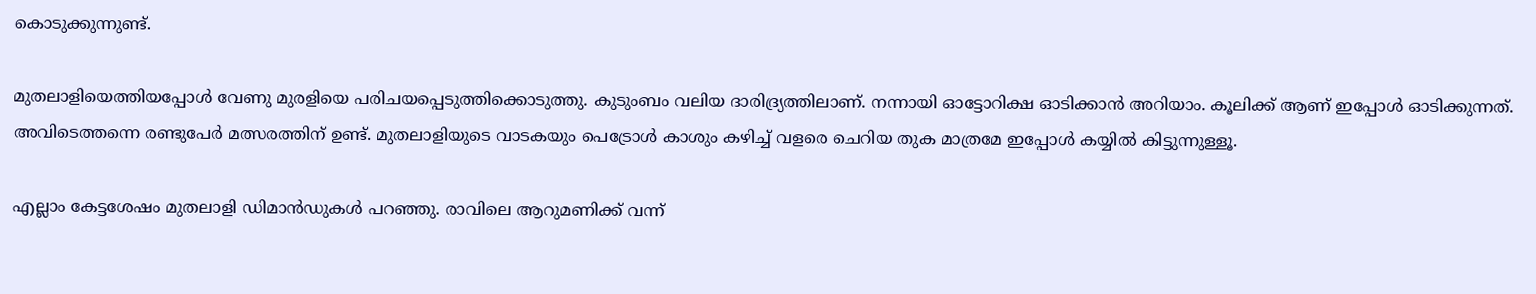കൊടുക്കുന്നുണ്ട്.

മുതലാളിയെത്തിയപ്പോൾ വേണു മുരളിയെ പരിചയപ്പെടുത്തിക്കൊടുത്തു. കുടുംബം വലിയ ദാരിദ്ര്യത്തിലാണ്. നന്നായി ഓട്ടോറിക്ഷ ഓടിക്കാൻ അറിയാം. കൂലിക്ക് ആണ് ഇപ്പോൾ ഓടിക്കുന്നത്. അവിടെത്തന്നെ രണ്ടുപേർ മത്സരത്തിന് ഉണ്ട്. മുതലാളിയുടെ വാടകയും പെട്രോൾ കാശും കഴിച്ച്‌ വളരെ ചെറിയ തുക മാത്രമേ ഇപ്പോൾ കയ്യിൽ കിട്ടുന്നുള്ളൂ.

എല്ലാം കേട്ടശേഷം മുതലാളി ഡിമാൻഡുകൾ പറഞ്ഞു. രാവിലെ ആറുമണിക്ക് വന്ന്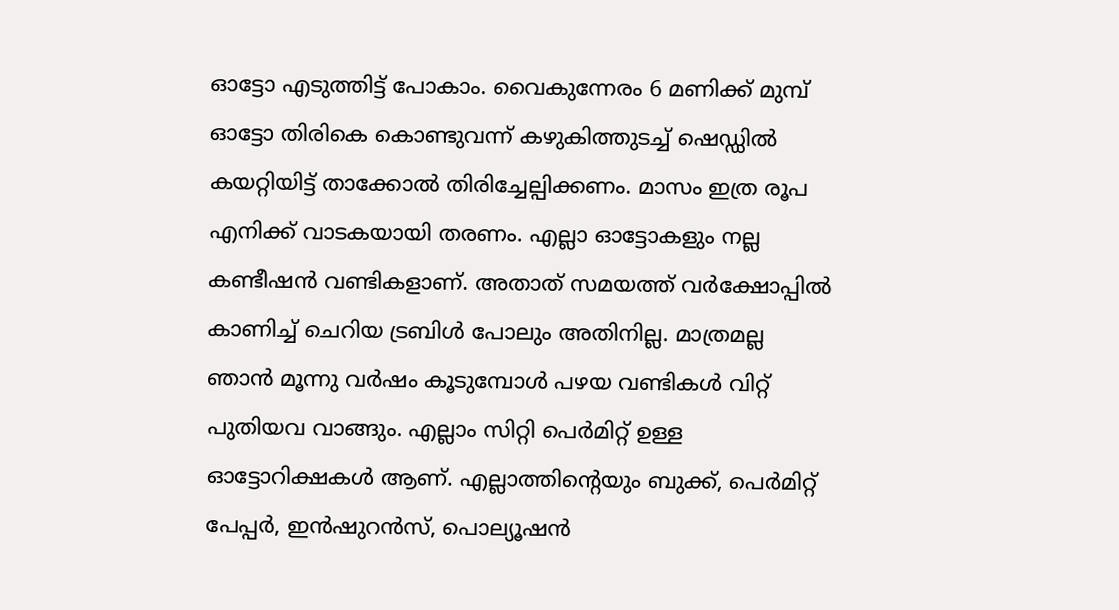ഓട്ടോ എടുത്തിട്ട് പോകാം. വൈകുന്നേരം 6 മണിക്ക് മുമ്പ് ഓട്ടോ തിരികെ കൊണ്ടുവന്ന് കഴുകിത്തുടച്ച് ഷെഡ്ഡിൽ കയറ്റിയിട്ട് താക്കോൽ തിരിച്ചേല്പിക്കണം. മാസം ഇത്ര രൂപ എനിക്ക് വാടകയായി തരണം. എല്ലാ ഓട്ടോകളും നല്ല കണ്ടീഷൻ വണ്ടികളാണ്. അതാത് സമയത്ത് വർക്ഷോപ്പിൽ കാണിച്ച് ചെറിയ ട്രബിൾ പോലും അതിനില്ല. മാത്രമല്ല ഞാൻ മൂന്നു വർഷം കൂടുമ്പോൾ പഴയ വണ്ടികൾ വിറ്റ് പുതിയവ വാങ്ങും. എല്ലാം സിറ്റി പെർമിറ്റ് ഉള്ള ഓട്ടോറിക്ഷകൾ ആണ്. എല്ലാത്തിൻ്റെയും ബുക്ക്, പെർമിറ്റ് പേപ്പർ, ഇൻഷുറൻസ്, പൊല്യൂഷൻ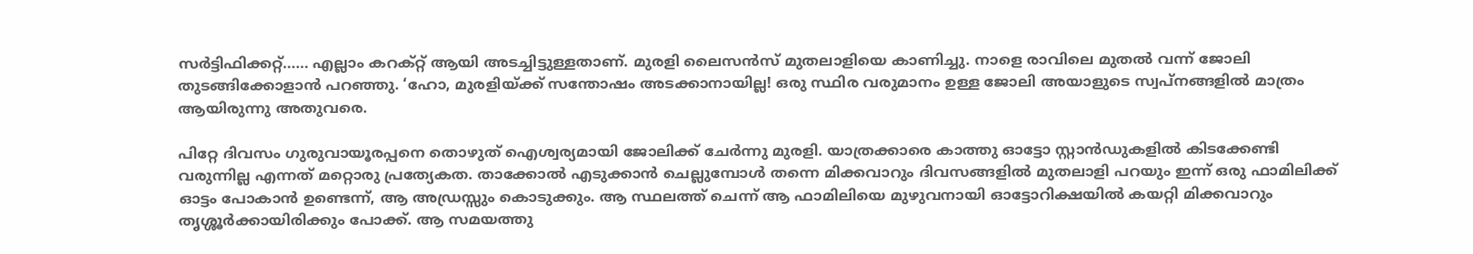സർട്ടിഫിക്കറ്റ്…… എല്ലാം കറക്റ്റ് ആയി അടച്ചിട്ടുള്ളതാണ്. മുരളി ലൈസൻസ് മുതലാളിയെ കാണിച്ചു. നാളെ രാവിലെ മുതൽ വന്ന് ജോലി തുടങ്ങിക്കോളാൻ പറഞ്ഞു. ‘ഹോ, മുരളിയ്ക്ക് സന്തോഷം അടക്കാനായില്ല! ഒരു സ്ഥിര വരുമാനം ഉള്ള ജോലി അയാളുടെ സ്വപ്നങ്ങളിൽ മാത്രം ആയിരുന്നു അതുവരെ.

പിറ്റേ ദിവസം ഗുരുവായൂരപ്പനെ തൊഴുത് ഐശ്വര്യമായി ജോലിക്ക് ചേർന്നു മുരളി. യാത്രക്കാരെ കാത്തു ഓട്ടോ സ്റ്റാൻഡുകളിൽ കിടക്കേണ്ടി വരുന്നില്ല എന്നത് മറ്റൊരു പ്രത്യേകത. താക്കോൽ എടുക്കാൻ ചെല്ലുമ്പോൾ തന്നെ മിക്കവാറും ദിവസങ്ങളിൽ മുതലാളി പറയും ഇന്ന് ഒരു ഫാമിലിക്ക് ഓട്ടം പോകാൻ ഉണ്ടെന്ന്, ആ അഡ്രസ്സും കൊടുക്കും. ആ സ്ഥലത്ത് ചെന്ന് ആ ഫാമിലിയെ മുഴുവനായി ഓട്ടോറിക്ഷയിൽ കയറ്റി മിക്കവാറും തൃശ്ശൂർക്കായിരിക്കും പോക്ക്. ആ സമയത്തു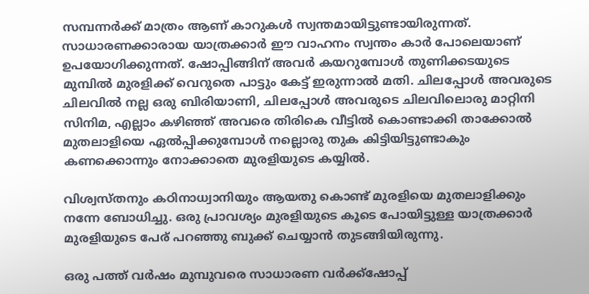സമ്പന്നർക്ക് മാത്രം ആണ് കാറുകൾ സ്വന്തമായിട്ടുണ്ടായിരുന്നത്. സാധാരണക്കാരായ യാത്രക്കാർ ഈ വാഹനം സ്വന്തം കാർ പോലെയാണ് ഉപയോഗിക്കുന്നത്. ഷോപ്പിങ്ങിന് അവർ കയറുമ്പോൾ തുണിക്കടയുടെ മുമ്പിൽ മുരളിക്ക് വെറുതെ പാട്ടും കേട്ട് ഇരുന്നാൽ മതി. ചിലപ്പോൾ അവരുടെ ചിലവിൽ നല്ല ഒരു ബിരിയാണി, ചിലപ്പോൾ അവരുടെ ചിലവിലൊരു മാറ്റിനി സിനിമ, എല്ലാം കഴിഞ്ഞ് അവരെ തിരികെ വീട്ടിൽ കൊണ്ടാക്കി താക്കോൽ മുതലാളിയെ ഏൽപ്പിക്കുമ്പോൾ നല്ലൊരു തുക കിട്ടിയിട്ടുണ്ടാകും കണക്കൊന്നും നോക്കാതെ മുരളിയുടെ കയ്യിൽ.

വിശ്വസ്തനും കഠിനാധ്വാനിയും ആയതു കൊണ്ട് മുരളിയെ മുതലാളിക്കും നന്നേ ബോധിച്ചു. ഒരു പ്രാവശ്യം മുരളിയുടെ കൂടെ പോയിട്ടുള്ള യാത്രക്കാർ മുരളിയുടെ പേര് പറഞ്ഞു ബുക്ക്‌ ചെയ്യാൻ തുടങ്ങിയിരുന്നു.

ഒരു പത്ത് വർഷം മുമ്പുവരെ സാധാരണ വർക്ക്ഷോപ്പ്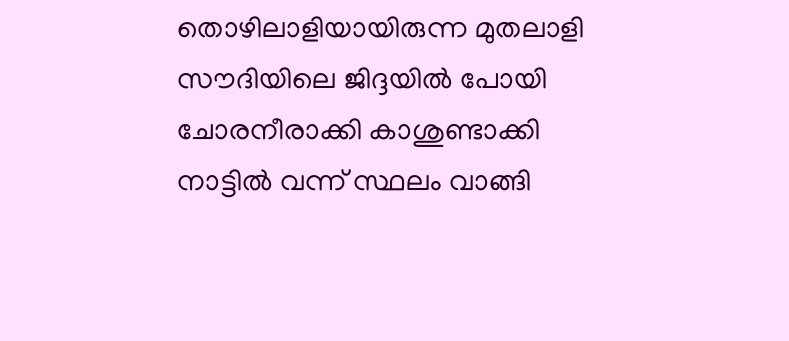തൊഴിലാളിയായിരുന്ന മുതലാളി സൗദിയിലെ ജിദ്ദയിൽ പോയി ചോരനീരാക്കി കാശുണ്ടാക്കി നാട്ടിൽ വന്ന് സ്ഥലം വാങ്ങി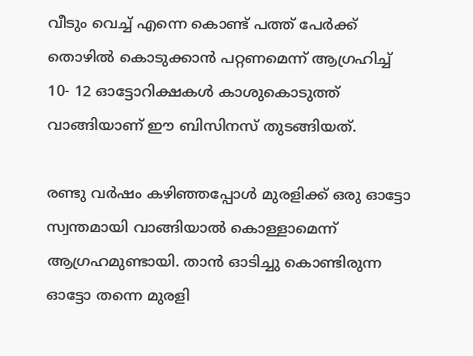വീടും വെച്ച് എന്നെ കൊണ്ട് പത്ത് പേർക്ക് തൊഴിൽ കൊടുക്കാൻ പറ്റണമെന്ന് ആഗ്രഹിച്ച്‌ 10- 12 ഓട്ടോറിക്ഷകൾ കാശുകൊടുത്ത് വാങ്ങിയാണ് ഈ ബിസിനസ് തുടങ്ങിയത്.

രണ്ടു വർഷം കഴിഞ്ഞപ്പോൾ മുരളിക്ക് ഒരു ഓട്ടോ സ്വന്തമായി വാങ്ങിയാൽ കൊള്ളാമെന്ന് ആഗ്രഹമുണ്ടായി. താൻ ഓടിച്ചു കൊണ്ടിരുന്ന ഓട്ടോ തന്നെ മുരളി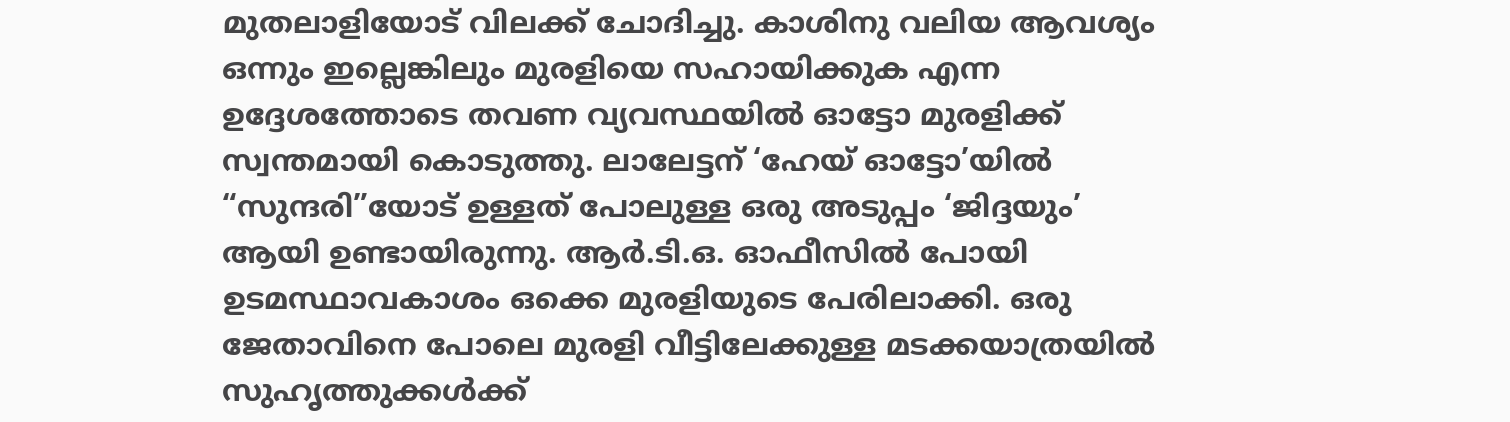മുതലാളിയോട് വിലക്ക് ചോദിച്ചു. കാശിനു വലിയ ആവശ്യം ഒന്നും ഇല്ലെങ്കിലും മുരളിയെ സഹായിക്കുക എന്ന ഉദ്ദേശത്തോടെ തവണ വ്യവസ്ഥയിൽ ഓട്ടോ മുരളിക്ക് സ്വന്തമായി കൊടുത്തു. ലാലേട്ടന് ‘ഹേയ് ഓട്ടോ’യിൽ “സുന്ദരി”യോട് ഉള്ളത് പോലുള്ള ഒരു അടുപ്പം ‘ജിദ്ദയും’ ആയി ഉണ്ടായിരുന്നു. ആർ.ടി.ഒ. ഓഫീസിൽ പോയി ഉടമസ്ഥാവകാശം ഒക്കെ മുരളിയുടെ പേരിലാക്കി. ഒരു ജേതാവിനെ പോലെ മുരളി വീട്ടിലേക്കുള്ള മടക്കയാത്രയിൽ സുഹൃത്തുക്കൾക്ക്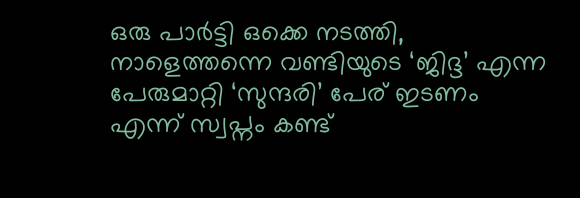ഒരു പാർട്ടി ഒക്കെ നടത്തി, നാളെത്തന്നെ വണ്ടിയുടെ ‘ജിദ്ദ’ എന്ന പേരുമാറ്റി ‘സുന്ദരി’ പേര് ഇടണം എന്ന് സ്വപ്നം കണ്ട്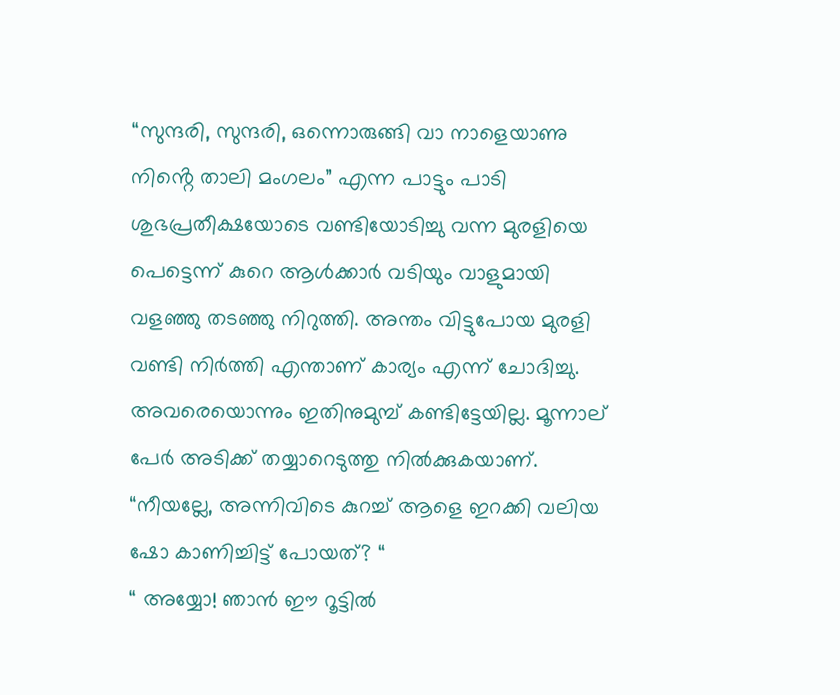“സുന്ദരി, സുന്ദരി, ഒന്നൊരുങ്ങി വാ നാളെയാണു നിൻ്റെ താലി മംഗലം” എന്ന പാട്ടും പാടി ശുഭപ്രതീക്ഷയോടെ വണ്ടിയോടിച്ചു വന്ന മുരളിയെ പെട്ടെന്ന് കുറെ ആൾക്കാർ വടിയും വാളുമായി വളഞ്ഞു തടഞ്ഞു നിറുത്തി. അന്തം വിട്ടുപോയ മുരളി വണ്ടി നിർത്തി എന്താണ് കാര്യം എന്ന് ചോദിച്ചു. അവരെയൊന്നും ഇതിനുമുമ്പ് കണ്ടിട്ടേയില്ല. മൂന്നാല് പേർ അടിക്ക് തയ്യാറെടുത്തു നിൽക്കുകയാണ്. “നീയല്ലേ, അന്നിവിടെ കുറച്ച് ആളെ ഇറക്കി വലിയ ഷോ കാണിച്ചിട്ട് പോയത്? “
“ അയ്യോ! ഞാൻ ഈ റൂട്ടിൽ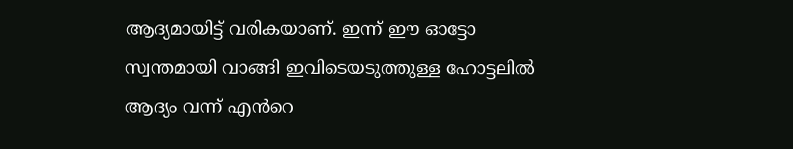ആദ്യമായിട്ട് വരികയാണ്. ഇന്ന് ഈ ഓട്ടോ സ്വന്തമായി വാങ്ങി ഇവിടെയടുത്തുള്ള ഹോട്ടലിൽ ആദ്യം വന്ന് എൻറെ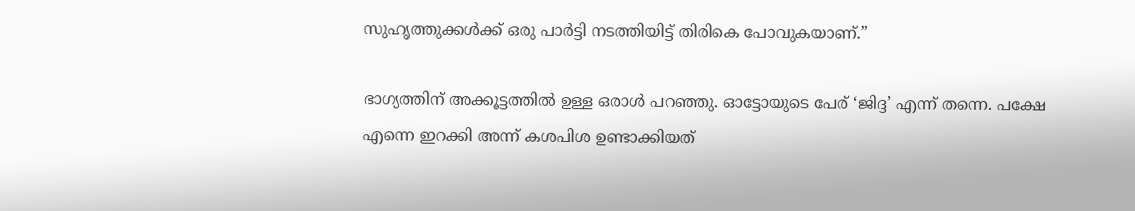സുഹൃത്തുക്കൾക്ക് ഒരു പാർട്ടി നടത്തിയിട്ട് തിരികെ പോവുകയാണ്.”

ഭാഗ്യത്തിന് അക്കൂട്ടത്തിൽ ഉള്ള ഒരാൾ പറഞ്ഞു. ഓട്ടോയുടെ പേര് ‘ജിദ്ദ’ എന്ന് തന്നെ. പക്ഷേ എന്നെ ഇറക്കി അന്ന് കശപിശ ഉണ്ടാക്കിയത്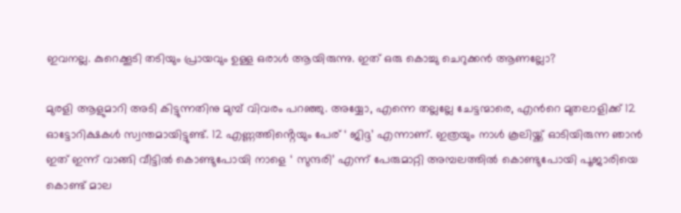ഇവനല്ല. കുറെക്കൂടി തടിയും പ്രായവും ഉള്ള ഒരാൾ ആയിരുന്നു. ഇത് ഒരു കൊച്ചു ചെറുക്കൻ ആണല്ലോ?

മുരളി ആളുമാറി അടി കിട്ടുന്നതിനു മുമ്പ് വിവരം പറഞ്ഞു. അയ്യോ, എന്നെ തല്ലല്ലേ ചേട്ടന്മാരെ, എൻറെ മുതലാളിക്ക് 12 ഓട്ടോറിക്ഷകൾ സ്വന്തമായിട്ടുണ്ട്. 12 എണ്ണത്തിൻ്റെയും പേര് ‘ ജിദ്ദ’ എന്നാണ്. ഇത്രയും നാൾ കൂലിയ്ക്ക് ഓടിയിരുന്ന ഞാൻ ഇത് ഇന്ന് വാങ്ങി വീട്ടിൽ കൊണ്ടുപോയി നാളെ ‘ സുന്ദരി’ എന്ന് പേരുമാറ്റി അമ്പലത്തിൽ കൊണ്ടുപോയി പൂജാരിയെ കൊണ്ട് മാല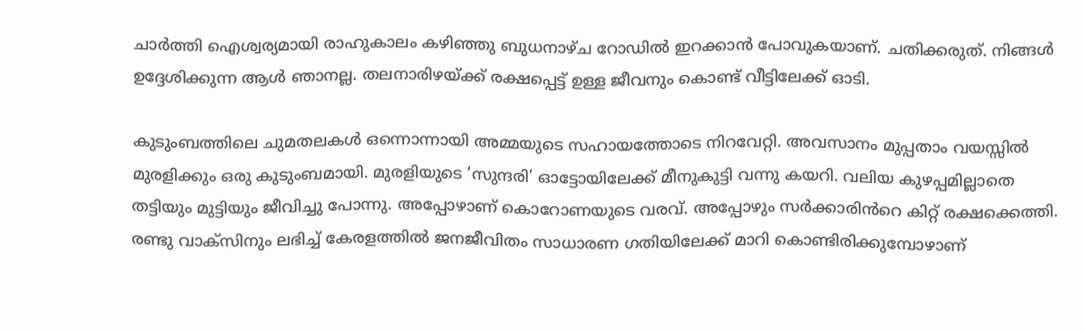ചാർത്തി ഐശ്വര്യമായി രാഹുകാലം കഴിഞ്ഞു ബുധനാഴ്ച റോഡിൽ ഇറക്കാൻ പോവുകയാണ്. ചതിക്കരുത്. നിങ്ങൾ ഉദ്ദേശിക്കുന്ന ആൾ ഞാനല്ല. തലനാരിഴയ്ക്ക് രക്ഷപ്പെട്ട് ഉള്ള ജീവനും കൊണ്ട് വീട്ടിലേക്ക് ഓടി.

കുടുംബത്തിലെ ചുമതലകൾ ഒന്നൊന്നായി അമ്മയുടെ സഹായത്തോടെ നിറവേറ്റി. അവസാനം മുപ്പതാം വയസ്സിൽ മുരളിക്കും ഒരു കുടുംബമായി. മുരളിയുടെ ‘സുന്ദരി’ ഓട്ടോയിലേക്ക് മീനുകുട്ടി വന്നു കയറി. വലിയ കുഴപ്പമില്ലാതെ തട്ടിയും മുട്ടിയും ജീവിച്ചു പോന്നു. അപ്പോഴാണ് കൊറോണയുടെ വരവ്. അപ്പോഴും സർക്കാരിൻറെ കിറ്റ് രക്ഷക്കെത്തി. രണ്ടു വാക്സിനും ലഭിച്ച്‌ കേരളത്തിൽ ജനജീവിതം സാധാരണ ഗതിയിലേക്ക് മാറി കൊണ്ടിരിക്കുമ്പോഴാണ്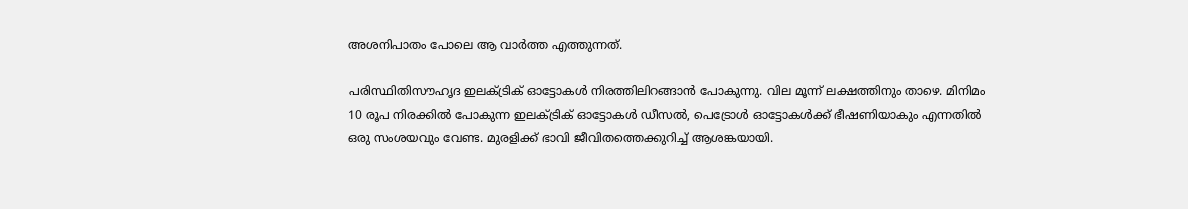അശനിപാതം പോലെ ആ വാർത്ത എത്തുന്നത്.

പരിസ്ഥിതിസൗഹൃദ ഇലക്ട്രിക് ഓട്ടോകൾ നിരത്തിലിറങ്ങാൻ പോകുന്നു. വില മൂന്ന് ലക്ഷത്തിനും താഴെ. മിനിമം 10 രൂപ നിരക്കിൽ പോകുന്ന ഇലക്ട്രിക് ഓട്ടോകൾ ഡീസൽ, പെട്രോൾ ഓട്ടോകൾക്ക് ഭീഷണിയാകും എന്നതിൽ ഒരു സംശയവും വേണ്ട. മുരളിക്ക് ഭാവി ജീവിതത്തെക്കുറിച്ച് ആശങ്കയായി.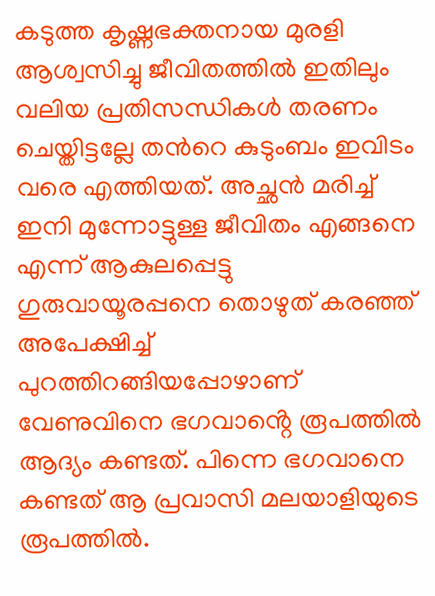കടുത്ത കൃഷ്ണഭക്തനായ മുരളി ആശ്വസിച്ചു ജീവിതത്തിൽ ഇതിലും വലിയ പ്രതിസന്ധികൾ തരണം ചെയ്തിട്ടല്ലേ തൻറെ കുടുംബം ഇവിടം വരെ എത്തിയത്. അച്ഛൻ മരിച്ച് ഇനി മുന്നോട്ടുള്ള ജീവിതം എങ്ങനെ എന്ന് ആകുലപ്പെട്ടു ഗുരുവായൂരപ്പനെ തൊഴുത് കരഞ്ഞ് അപേക്ഷിച്ച് പുറത്തിറങ്ങിയപ്പോഴാണ് വേണുവിനെ ഭഗവാൻ്റെ രൂപത്തിൽ ആദ്യം കണ്ടത്. പിന്നെ ഭഗവാനെ കണ്ടത് ആ പ്രവാസി മലയാളിയുടെ രൂപത്തിൽ.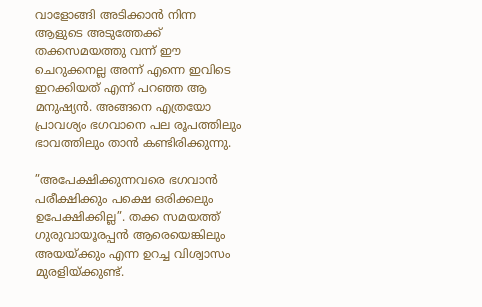വാളോങ്ങി അടിക്കാൻ നിന്ന ആളുടെ അടുത്തേക്ക് തക്കസമയത്തു വന്ന് ഈ ചെറുക്കനല്ല അന്ന് എന്നെ ഇവിടെ ഇറക്കിയത് എന്ന് പറഞ്ഞ ആ മനുഷ്യൻ. അങ്ങനെ എത്രയോ പ്രാവശ്യം ഭഗവാനെ പല രൂപത്തിലും ഭാവത്തിലും താൻ കണ്ടിരിക്കുന്നു.

”അപേക്ഷിക്കുന്നവരെ ഭഗവാൻ പരീക്ഷിക്കും പക്ഷെ ഒരിക്കലും ഉപേക്ഷിക്കില്ല”. തക്ക സമയത്ത് ഗുരുവായൂരപ്പൻ ആരെയെങ്കിലും അയയ്ക്കും എന്ന ഉറച്ച വിശ്വാസം മുരളിയ്ക്കുണ്ട്.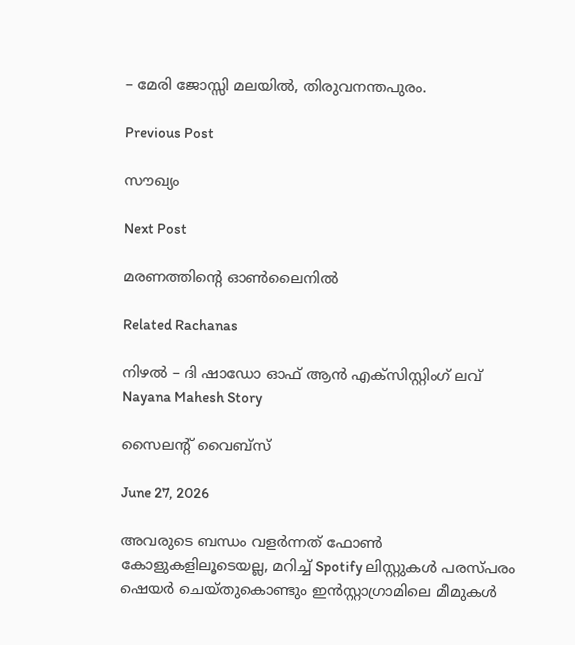– മേരി ജോസ്സി മലയിൽ, തിരുവനന്തപുരം.

Previous Post

സൗഖ്യം

Next Post

മരണത്തിൻ്റെ ഓൺലൈനിൽ

Related Rachanas

നിഴൽ – ദി ഷാഡോ ഓഫ് ആൻ എക്സിസ്റ്റിംഗ് ലവ്
Nayana Mahesh Story

സൈലന്റ് വൈബ്സ്

June 27, 2026

അവരുടെ ബന്ധം വളർന്നത് ഫോൺ കോളുകളിലൂടെയല്ല, മറിച്ച് Spotify ലിസ്റ്റുകൾ പരസ്പരം ഷെയർ ചെയ്തുകൊണ്ടും ഇൻസ്റ്റാഗ്രാമിലെ മീമുകൾ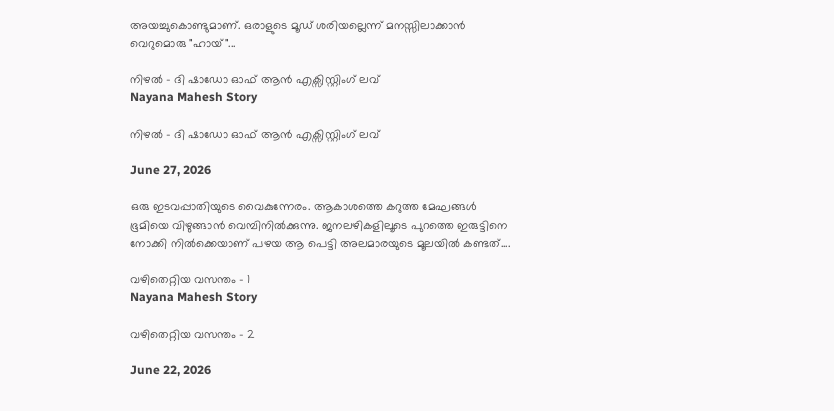അയച്ചുകൊണ്ടുമാണ്. ഒരാളുടെ മൂഡ് ശരിയല്ലെന്ന് മനസ്സിലാക്കാൻ വെറുമൊരു "ഹായ്"...

നിഴൽ – ദി ഷാഡോ ഓഫ് ആൻ എക്സിസ്റ്റിംഗ് ലവ്
Nayana Mahesh Story

നിഴൽ – ദി ഷാഡോ ഓഫ് ആൻ എക്സിസ്റ്റിംഗ് ലവ്

June 27, 2026

ഒരു ഇടവപ്പാതിയുടെ വൈകുന്നേരം. ആകാശത്തെ കറുത്ത മേഘങ്ങൾ ഭൂമിയെ വിഴുങ്ങാൻ വെമ്പിനിൽക്കുന്നു. ജനലഴികളിലൂടെ പുറത്തെ ഇരുട്ടിനെ നോക്കി നിൽക്കെയാണ് പഴയ ആ പെട്ടി അലമാരയുടെ മൂലയിൽ കണ്ടത്....

വഴിതെറ്റിയ വസന്തം – 1
Nayana Mahesh Story

വഴിതെറ്റിയ വസന്തം – 2

June 22, 2026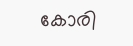കോരി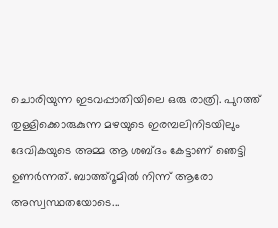ചൊരിയുന്ന ഇടവപ്പാതിയിലെ ഒരു രാത്രി. പുറത്ത് തുള്ളിക്കൊരുകുന്ന മഴയുടെ ഇരമ്പലിനിടയിലും ദേവികയുടെ അമ്മ ആ ശബ്ദം കേട്ടാണ് ഞെട്ടി ഉണർന്നത്. ബാത്ത്റൂമിൽ നിന്ന് ആരോ അസ്വസ്ഥതയോടെ...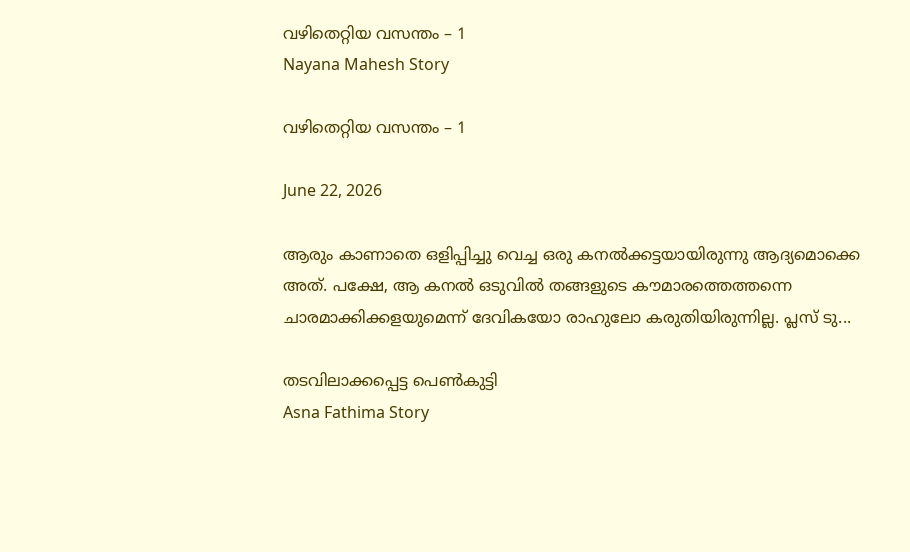വഴിതെറ്റിയ വസന്തം – 1
Nayana Mahesh Story

വഴിതെറ്റിയ വസന്തം – 1

June 22, 2026

ആരും കാണാതെ ഒളിപ്പിച്ചു വെച്ച ഒരു കനൽക്കട്ടയായിരുന്നു ആദ്യമൊക്കെ അത്. പക്ഷേ, ആ കനൽ ഒടുവിൽ തങ്ങളുടെ കൗമാരത്തെത്തന്നെ ചാരമാക്കിക്കളയുമെന്ന് ദേവികയോ രാഹുലോ കരുതിയിരുന്നില്ല. പ്ലസ് ടു...

തടവിലാക്കപ്പെട്ട പെൺകുട്ടി
Asna Fathima Story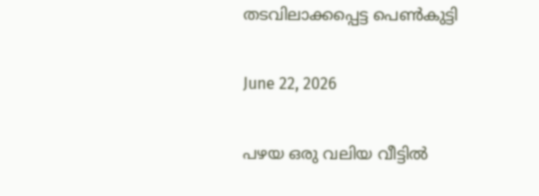തടവിലാക്കപ്പെട്ട പെൺകുട്ടി

June 22, 2026

പഴയ ഒരു വലിയ വീട്ടിൽ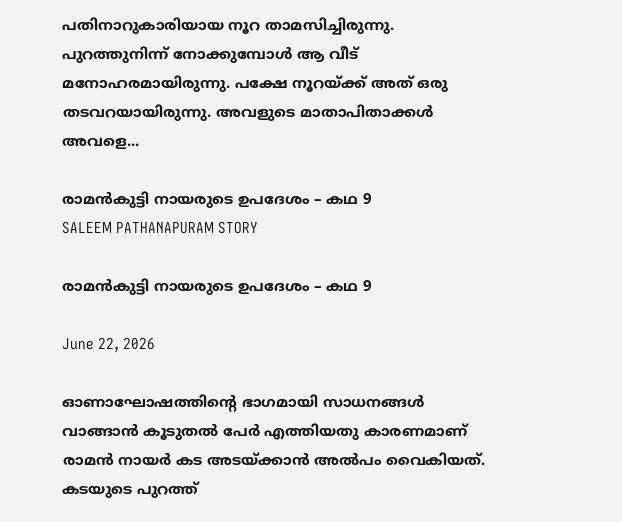പതിനാറുകാരിയായ നൂറ താമസിച്ചിരുന്നു. പുറത്തുനിന്ന് നോക്കുമ്പോൾ ആ വീട് മനോഹരമായിരുന്നു. പക്ഷേ നൂറയ്ക്ക് അത് ഒരു തടവറയായിരുന്നു. അവളുടെ മാതാപിതാക്കൾ അവളെ...

രാമൻകുട്ടി നായരുടെ ഉപദേശം – കഥ 9
SALEEM PATHANAPURAM STORY

രാമൻകുട്ടി നായരുടെ ഉപദേശം – കഥ 9

June 22, 2026

ഓണാഘോഷത്തിൻ്റെ ഭാഗമായി സാധനങ്ങൾ വാങ്ങാൻ കൂടുതൽ പേർ എത്തിയതു കാരണമാണ് രാമൻ നായർ കട അടയ്ക്കാൻ അൽപം വൈകിയത്. കടയുടെ പുറത്ത്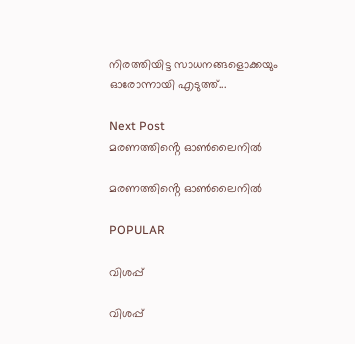നിരത്തിയിട്ട സാധനങ്ങളൊക്കയും ഓരോന്നായി എടുത്ത്...

Next Post
മരണത്തിൻ്റെ ഓൺലൈനിൽ

മരണത്തിൻ്റെ ഓൺലൈനിൽ

POPULAR

വിശപ്പ്

വിശപ്പ്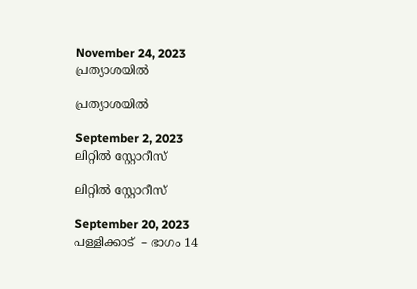November 24, 2023
പ്രത്യാശയിൽ

പ്രത്യാശയിൽ

September 2, 2023
ലിറ്റിൽ സ്റ്റോറീസ്

ലിറ്റിൽ സ്റ്റോറീസ്

September 20, 2023
പള്ളിക്കാട്  – ഭാഗം 14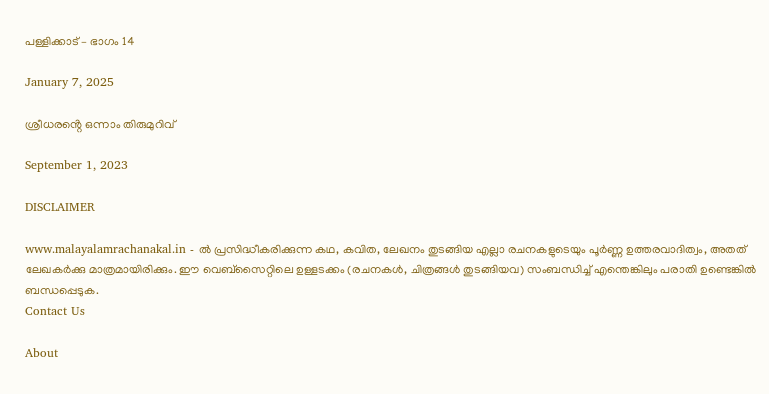പള്ളിക്കാട് – ഭാഗം 14

January 7, 2025

ശ്രീധരൻ്റെ ഒന്നാം തിരുമുറിവ്

September 1, 2023

DISCLAIMER

www.malayalamrachanakal.in - ല്‍ പ്രസിദ്ധീകരിക്കുന്ന കഥ, കവിത, ലേഖനം തുടങ്ങിയ എല്ലാ രചനകളുടെയും പൂർണ്ണ ഉത്തരവാദിത്വം, അതത് ലേഖകര്‍ക്കു മാത്രമായിരിക്കും. ഈ വെബ്‌സൈറ്റിലെ ഉള്ളടക്കം (രചനകൾ, ചിത്രങ്ങൾ തുടങ്ങിയവ) സംബന്ധിച്ച് എന്തെങ്കിലും പരാതി ഉണ്ടെങ്കിൽ ബന്ധപ്പെടുക.
Contact Us

About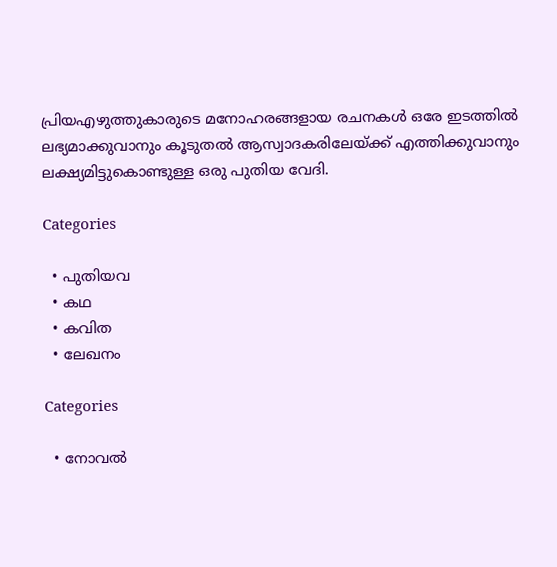പ്രിയഎഴുത്തുകാരുടെ മനോഹരങ്ങളായ രചനകൾ ഒരേ ഇടത്തിൽ ലഭ്യമാക്കുവാനും കൂടുതൽ ആസ്വാദകരിലേയ്ക്ക് എത്തിക്കുവാനും ലക്ഷ്യമിട്ടുകൊണ്ടുള്ള ഒരു പുതിയ വേദി.

Categories

  • പുതിയവ
  • കഥ
  • കവിത
  • ലേഖനം

Categories

  • നോവൽ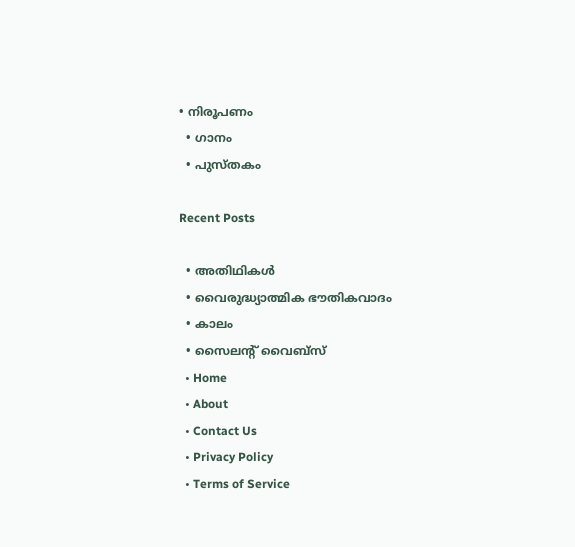• നിരൂപണം
  • ഗാനം
  • പുസ്തകം

Recent Posts

  • അതിഥികൾ
  • വൈരുദ്ധ്യാത്മിക ഭൗതികവാദം
  • കാലം
  • സൈലന്റ് വൈബ്സ്
  • Home
  • About
  • Contact Us
  • Privacy Policy
  • Terms of Service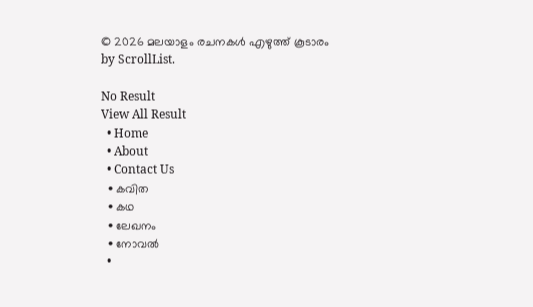© 2026 മലയാളം രചനകൾ എഴുത്ത് കൂടാരം by ScrollList.

No Result
View All Result
  • Home
  • About
  • Contact Us
  • കവിത
  • കഥ
  • ലേഖനം
  • നോവൽ
  •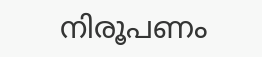നിരൂപണം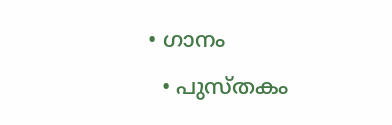• ഗാനം
  • പുസ്തകം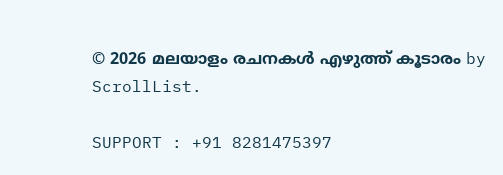© 2026 മലയാളം രചനകൾ എഴുത്ത് കൂടാരം by ScrollList.

SUPPORT : +91 8281475397